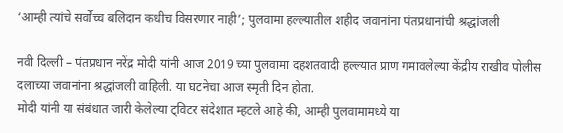‘आम्ही त्यांचे सर्वोच्च बलिदान कधीच विसरणार नाही’; पुलवामा हल्ल्यातील शहीद जवानांना पंतप्रधानांची श्रद्धांजली

नवी दिल्ली – पंतप्रधान नरेंद्र मोदी यांनी आज 2019 च्या पुलवामा दहशतवादी हल्ल्यात प्राण गमावलेल्या केंद्रीय राखीव पोलीस दलाच्या जवानांना श्रद्धांजली वाहिली. या घटनेचा आज स्मृती दिन होता.
मोदी यांनी या संबंधात जारी केलेल्या ट्विटर संदेशात म्हटले आहे की, आम्ही पुलवामामध्ये या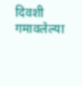दिवशी गमावलेल्या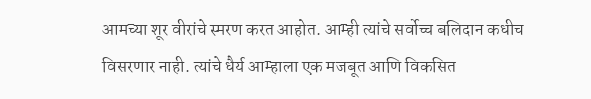आमच्या शूर वीरांचे स्मरण करत आहोत. आम्ही त्यांचे सर्वोच्च बलिदान कधीच विसरणार नाही. त्यांचे धैर्य आम्हाला एक मजबूत आणि विकसित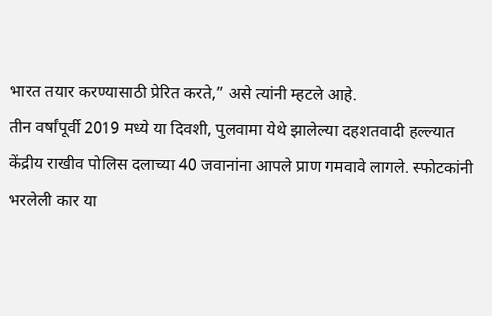भारत तयार करण्यासाठी प्रेरित करते,” असे त्यांनी म्हटले आहे.
तीन वर्षांपूर्वी 2019 मध्ये या दिवशी, पुलवामा येथे झालेल्या दहशतवादी हल्ल्यात केंद्रीय राखीव पोलिस दलाच्या 40 जवानांना आपले प्राण गमवावे लागले. स्फोटकांनी भरलेली कार या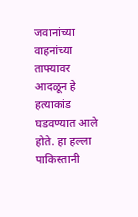जवानांच्या वाहनांच्या ताफ्यावर आदळून हे हत्याकांड घडवण्यात आले होते. हा हल्ला पाकिस्तानी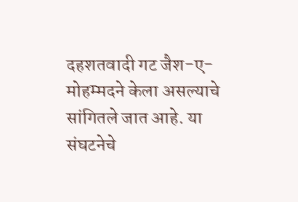दहशतवादी गट जैश-ए-मोहम्मदने केला असल्याचे सांगितले जात आहे. या संघटनेचे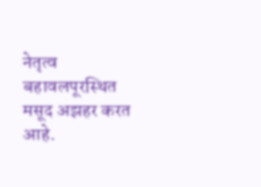नेतृत्व बहावलपूरस्थित मसूद अझहर करत आहे.